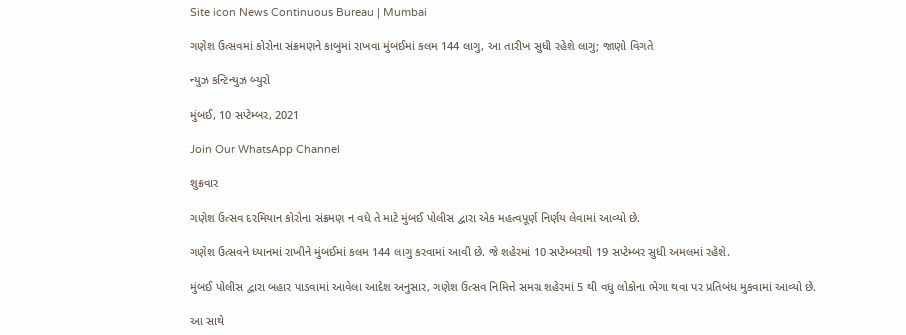Site icon News Continuous Bureau | Mumbai

ગણેશ ઉત્સવમાં કોરોના સંક્રમણને કાબુમાં રાખવા મુંબઈમાં કલમ 144 લાગુ, આ તારીખ સુધી રહેશે લાગુ; જાણો વિગતે

ન્યુઝ કન્ટિન્યુઝ બ્યુરો

મુંબઈ, 10 સપ્ટેમ્બર, 2021

Join Our WhatsApp Channel

શુક્રવાર

ગણેશ ઉત્સવ દરમિયાન કોરોના સંક્રમણ ન વધે તે માટે મુંબઈ પોલીસ દ્વારા એક મહત્વપૂર્ણ નિર્ણય લેવામાં આવ્યો છે.

ગણેશ ઉત્સવને ધ્યાનમાં રાખીને મુંબઈમાં કલમ 144 લાગુ કરવામાં આવી છે. જે શહેરમાં 10 સપ્ટેમ્બરથી 19 સપ્ટેમ્બર સુધી અમલમાં રહેશે.

મુંબઈ પોલીસ દ્વારા બહાર પાડવામાં આવેલા આદેશ અનુસાર, ગણેશ ઉત્સવ નિમિત્તે સમગ્ર શહેરમાં 5 થી વધુ લોકોના ભેગા થવા પર પ્રતિબંધ મુકવામાં આવ્યો છે.

આ સાથે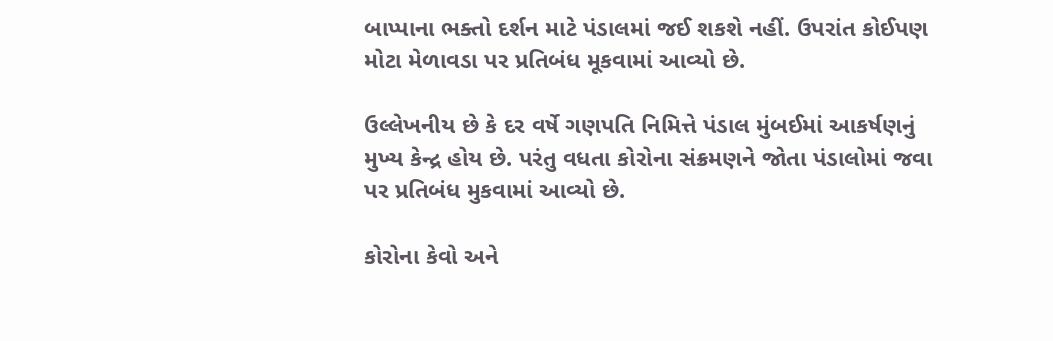બાપ્પાના ભક્તો દર્શન માટે પંડાલમાં જઈ શકશે નહીં. ઉપરાંત કોઈપણ મોટા મેળાવડા પર પ્રતિબંધ મૂકવામાં આવ્યો છે.

ઉલ્લેખનીય છે કે દર વર્ષે ગણપતિ નિમિત્તે પંડાલ મુંબઈમાં આકર્ષણનું મુખ્ય કેન્દ્ર હોય છે. પરંતુ વધતા કોરોના સંક્રમણને જોતા પંડાલોમાં જવા પર પ્રતિબંધ મુકવામાં આવ્યો છે.

કોરોના કેવો અને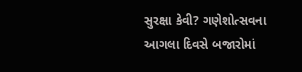સુરક્ષા કેવી? ગણેશોત્સવના આગલા દિવસે બજારોમાં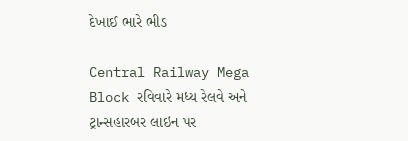દેખાઈ ભારે ભીડ

Central Railway Mega Block રવિવારે મધ્ય રેલવે અને ટ્રાન્સહારબર લાઇન પર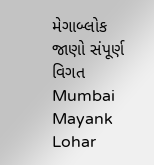મેગાબ્લોક જાણો સંપૂર્ણ વિગત
Mumbai Mayank Lohar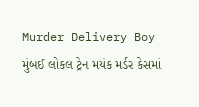Murder Delivery Boy મુંબઈ લોકલ ટ્રેન મયંક મર્ડર કેસમાં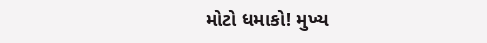મોટો ધમાકો! મુખ્ય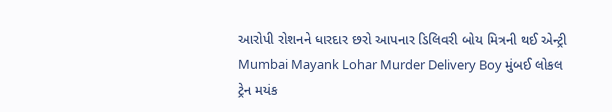આરોપી રોશનને ધારદાર છરો આપનાર ડિલિવરી બોય મિત્રની થઈ એન્ટ્રી
Mumbai Mayank Lohar Murder Delivery Boy મુંબઈ લોકલ ટ્રેન મયંક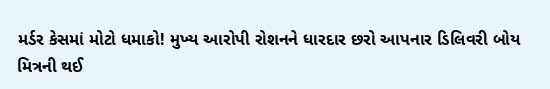મર્ડર કેસમાં મોટો ધમાકો! મુખ્ય આરોપી રોશનને ધારદાર છરો આપનાર ડિલિવરી બોય મિત્રની થઈ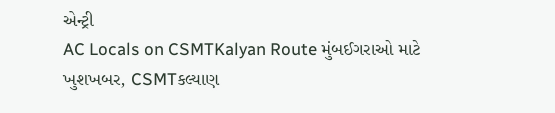એન્ટ્રી
AC Locals on CSMTKalyan Route મુંબઈગરાઓ માટે ખુશખબર, CSMTકલ્યાણ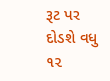રૂટ પર દોડશે વધુ ૧૨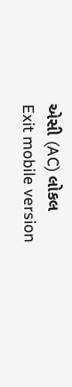એસી (AC) લોકલ
Exit mobile version